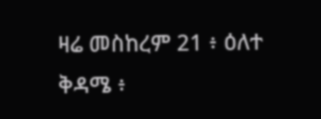ዛሬ መስከረም 21 ፥ ዕለተ ቅዳሜ ፥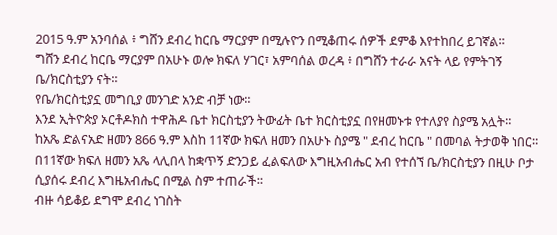2015 ዓ.ም አንባሰል ፥ ግሸን ደብረ ከርቤ ማርያም በሚሉዮን በሚቆጠሩ ሰዎች ደምቆ እየተከበረ ይገኛል።
ግሸን ደብረ ከርቤ ማርያም በአሁኑ ወሎ ክፍለ ሃገር፣ አምባሰል ወረዳ ፥ በግሸን ተራራ አናት ላይ የምትገኝ ቤ/ክርስቲያን ናት።
የቤ/ክርስቲያኗ መግቢያ መንገድ አንድ ብቻ ነው።
እንደ ኢትዮጵያ ኦርቶዶክስ ተዋሕዶ ቤተ ክርስቲያን ትውፊት ቤተ ክርስቲያኗ በየዘመኑቱ የተለያየ ስያሜ አሏት።
ከአጼ ድልናአድ ዘመን 866 ዓ.ም እስከ 11ኛው ክፍለ ዘመን በአሁኑ ስያሜ " ደብረ ከርቤ " በመባል ትታወቅ ነበር።
በ11ኛው ክፍለ ዘመን አጼ ላሊበላ ከቋጥኝ ድንጋይ ፈልፍለው እግዚአብሔር አብ የተሰኘ ቤ/ክርስቲያን በዚሁ ቦታ ሲያሰሩ ደብረ እግዜአብሔር በሚል ስም ተጠራች።
ብዙ ሳይቆይ ደግሞ ደብረ ነገስት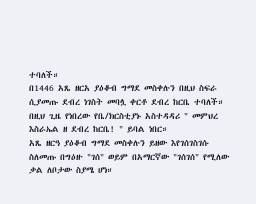ተባለች።
በ1446 አጼ ዘርአ ያዕቆብ ግማደ መስቀሉን በዚህ ስፍራ ሲያመጡ ደብረ ነገስት መባሏ ቀርቶ ደብረ ከርቤ ተባለች።
በዚህ ጊዜ የነበረው የቤ/ክርስቲያኑ አስተዳዳሪ " መምህረ እስራኤል ዘ ደብረ ከርቤ! " ይባል ነበር።
አጼ ዘርዓ ያዕቆብ ግማደ መስቀሉን ይዘው እየገሰገስገሱ ስለመጡ በግዕዙ "ገሰ" ወይም በአማርኛው "ገሰገሰ" የሚለው ቃል ለቦታው ስያሜ ሆነ።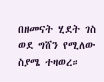በዘመናት ሂደት ገስ ወደ ግሸን የሚለው ስያሜ ተዛወረ።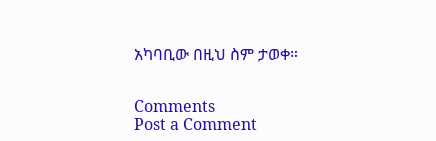አካባቢው በዚህ ስም ታወቀ።


Comments
Post a Comment